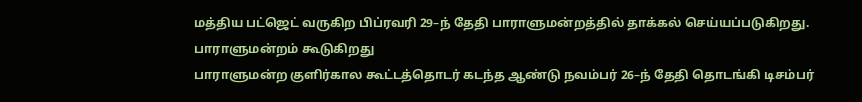மத்திய பட்ஜெட் வருகிற பிப்ரவரி 29–ந் தேதி பாராளுமன்றத்தில் தாக்கல் செய்யப்படுகிறது.
பாராளுமன்றம் கூடுகிறது
பாராளுமன்ற குளிர்கால கூட்டத்தொடர் கடந்த ஆண்டு நவம்பர் 26–ந் தேதி தொடங்கி டிசம்பர்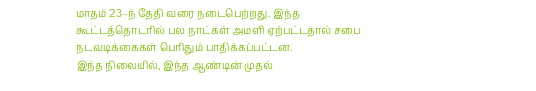மாதம் 23–ந் தேதி வரை நடைபெற்றது. இந்த கூட்டத்தொடரில் பல நாட்கள் அமளி ஏற்பட்டதால் சபை நடவடிக்கைகள் பெரிதும் பாதிக்கப்பட்டன.
இந்த நிலையில், இந்த ஆண்டின் முதல்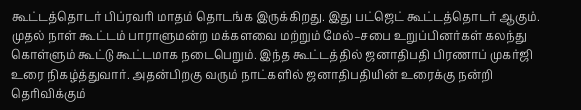கூட்டத்தொடர் பிப்ரவரி மாதம் தொடங்க இருக்கிறது. இது பட்ஜெட் கூட்டத்தொடர் ஆகும். முதல் நாள் கூட்டம் பாராளுமன்ற மக்களவை மற்றும் மேல்–சபை உறுப்பினர்கள் கலந்து கொள்ளும் கூட்டு கூட்டமாக நடைபெறும். இந்த கூட்டத்தில் ஜனாதிபதி பிரணாப் முகர்ஜி உரை நிகழ்த்துவார். அதன்பிறகு வரும் நாட்களில் ஜனாதிபதியின் உரைக்கு நன்றி தெரிவிக்கும்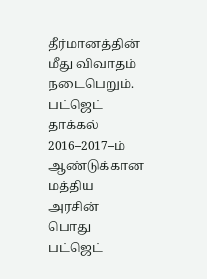தீர்மானத்தின் மீது விவாதம் நடைபெறும்.
பட்ஜெட் தாக்கல்
2016–2017–ம் ஆண்டுக்கான மத்திய அரசின் பொது பட்ஜெட்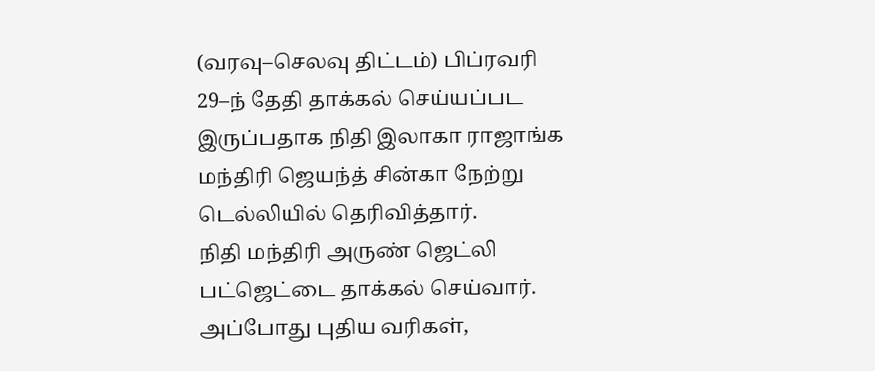(வரவு–செலவு திட்டம்) பிப்ரவரி 29–ந் தேதி தாக்கல் செய்யப்பட இருப்பதாக நிதி இலாகா ராஜாங்க மந்திரி ஜெயந்த் சின்கா நேற்று டெல்லியில் தெரிவித்தார்.
நிதி மந்திரி அருண் ஜெட்லி பட்ஜெட்டை தாக்கல் செய்வார். அப்போது புதிய வரிகள்,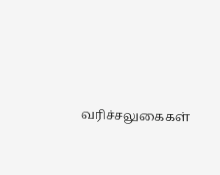வரிச்சலுகைகள்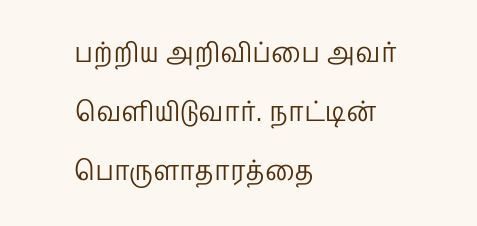பற்றிய அறிவிப்பை அவர் வெளியிடுவார். நாட்டின் பொருளாதாரத்தை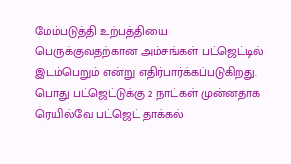மேம்படுத்தி உற்பத்தியை பெருக்குவதற்கான அம்சங்கள் பட்ஜெட்டில் இடம்பெறும் என்று எதிர்பார்க்கப்படுகிறது.
பொது பட்ஜெட்டுக்கு 2 நாட்கள் முன்னதாக ரெயில்வே பட்ஜெட் தாக்கல்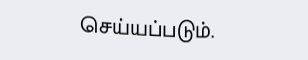செய்யப்படும்.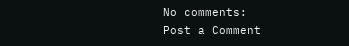No comments:
Post a Comment